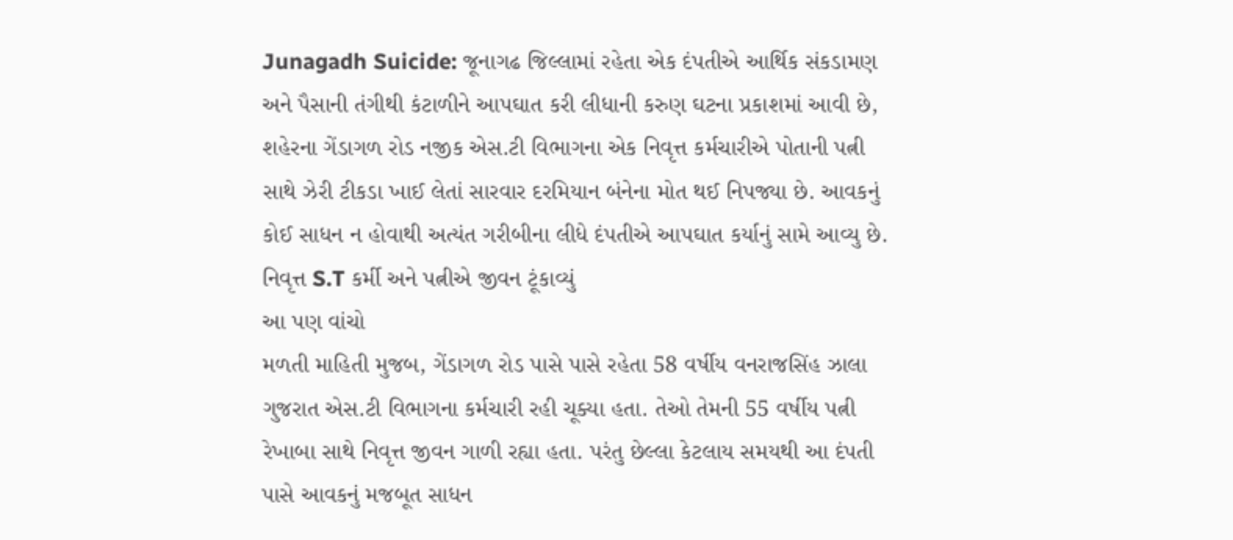Junagadh Suicide: જૂનાગઢ જિલ્લામાં રહેતા એક દંપતીએ આર્થિક સંકડામણ અને પૈસાની તંગીથી કંટાળીને આપઘાત કરી લીધાની કરુણ ઘટના પ્રકાશમાં આવી છે, શહેરના ગેંડાગળ રોડ નજીક એસ.ટી વિભાગના એક નિવૃત્ત કર્મચારીએ પોતાની પત્ની સાથે ઝેરી ટીકડા ખાઈ લેતાં સારવાર દરમિયાન બંનેના મોત થઈ નિપજ્યા છે. આવકનું કોઈ સાધન ન હોવાથી અત્યંત ગરીબીના લીધે દંપતીએ આપઘાત કર્યાનું સામે આવ્યુ છે.
નિવૃત્ત S.T કર્મી અને પત્નીએ જીવન ટૂંકાવ્યું
આ પણ વાંચો
મળતી માહિતી મુજબ, ગેંડાગળ રોડ પાસે પાસે રહેતા 58 વર્ષીય વનરાજસિંહ ઝાલા ગુજરાત એસ.ટી વિભાગના કર્મચારી રહી ચૂક્યા હતા. તેઓ તેમની 55 વર્ષીય પત્ની રેખાબા સાથે નિવૃત્ત જીવન ગાળી રહ્યા હતા. પરંતુ છેલ્લા કેટલાય સમયથી આ દંપતી પાસે આવકનું મજબૂત સાધન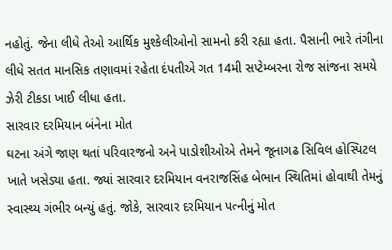નહોતું. જેના લીધે તેઓ આર્થિક મુશ્કેલીઓનો સામનો કરી રહ્યા હતા. પૈસાની ભારે તંગીના લીધે સતત માનસિક તણાવમાં રહેતા દંપતીએ ગત 14મી સપ્ટેમ્બરના રોજ સાંજના સમયે ઝેરી ટીકડા ખાઈ લીધા હતા.
સારવાર દરમિયાન બંનેના મોત
ઘટના અંગે જાણ થતાં પરિવારજનો અને પાડોશીઓએ તેમને જૂનાગઢ સિવિલ હોસ્પિટલ ખાતે ખસેડ્યા હતા. જ્યાં સારવાર દરમિયાન વનરાજસિંહ બેભાન સ્થિતિમાં હોવાથી તેમનું સ્વાસ્થ્ય ગંભીર બન્યું હતું. જોકે, સારવાર દરમિયાન પત્નીનું મોત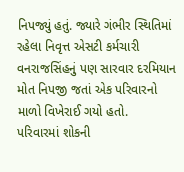નિપજ્યું હતું. જ્યારે ગંભીર સ્થિતિમાં રહેલા નિવૃત્ત એસટી કર્મચારી વનરાજસિંહનું પણ સારવાર દરમિયાન મોત નિપજી જતાં એક પરિવારનો માળો વિખેરાઈ ગયો હતો.
પરિવારમાં શોકની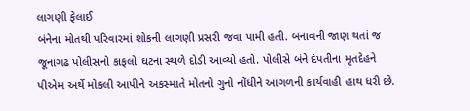લાગણી ફેલાઈ
બંનેના મોતથી પરિવારમાં શોકની લાગણી પ્રસરી જવા પામી હતી. બનાવની જાણ થતાં જ જૂનાગઢ પોલીસનો કાફલો ઘટના સ્થળે દોડી આવ્યો હતો. પોલીસે બંને દંપતીના મૃતદેહને પીએમ અર્થે મોકલી આપીને અકસ્માતે મોતનો ગુનો નોંધીને આગળની કાર્યવાહી હાથ ધરી છે.